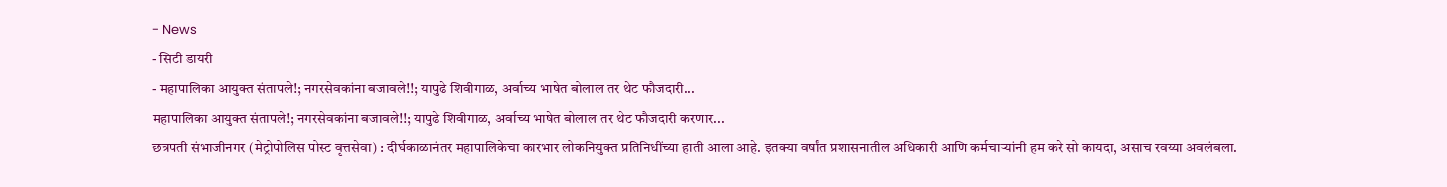- News
- सिटी डायरी
- महापालिका आयुक्त संतापले!; नगरसेवकांना बजावले!!; यापुढे शिवीगाळ, अर्वाच्य भाषेत बोलाल तर थेट फौजदारी...
महापालिका आयुक्त संतापले!; नगरसेवकांना बजावले!!; यापुढे शिवीगाळ, अर्वाच्य भाषेत बोलाल तर थेट फौजदारी करणार...
छत्रपती संभाजीनगर (मेट्रोपोलिस पोस्ट वृत्तसेवा) : दीर्घकाळानंतर महापालिकेचा कारभार लोकनियुक्त प्रतिनिधींच्या हाती आला आहे. इतक्या वर्षांत प्रशासनातील अधिकारी आणि कर्मचाऱ्यांनी हम करे सो कायदा, असाच रवय्या अवलंबला.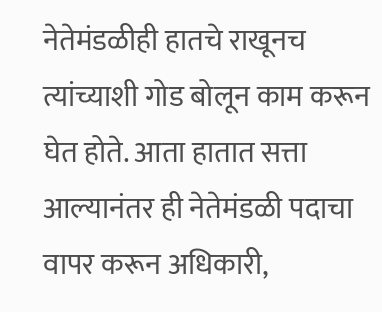नेतेमंडळीही हातचे राखूनच त्यांच्याशी गोड बोलून काम करून घेत होते. आता हातात सत्ता आल्यानंतर ही नेतेमंडळी पदाचा वापर करून अधिकारी,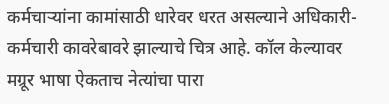कर्मचाऱ्यांना कामांसाठी धारेवर धरत असल्याने अधिकारी-कर्मचारी कावरेबावरे झाल्याचे चित्र आहे. कॉल केल्यावर मग्रूर भाषा ऐकताच नेत्यांचा पारा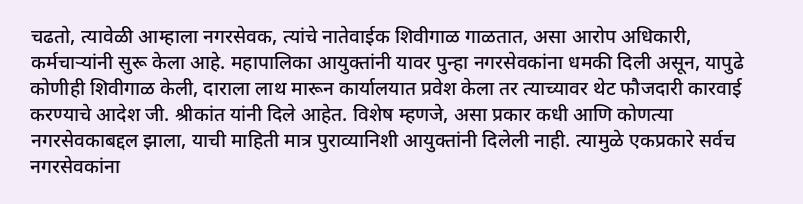चढतो, त्यावेळी आम्हाला नगरसेवक, त्यांचे नातेवाईक शिवीगाळ गाळतात, असा आरोप अधिकारी, कर्मचाऱ्यांनी सुरू केला आहे. महापालिका आयुक्तांनी यावर पुन्हा नगरसेवकांना धमकी दिली असून, यापुढे कोणीही शिवीगाळ केली, दाराला लाथ मारून कार्यालयात प्रवेश केला तर त्याच्यावर थेट फौजदारी कारवाई करण्याचे आदेश जी. श्रीकांत यांनी दिले आहेत. विशेष म्हणजे, असा प्रकार कधी आणि कोणत्या नगरसेवकाबद्दल झाला, याची माहिती मात्र पुराव्यानिशी आयुक्तांनी दिलेली नाही. त्यामुळे एकप्रकारे सर्वच नगरसेवकांना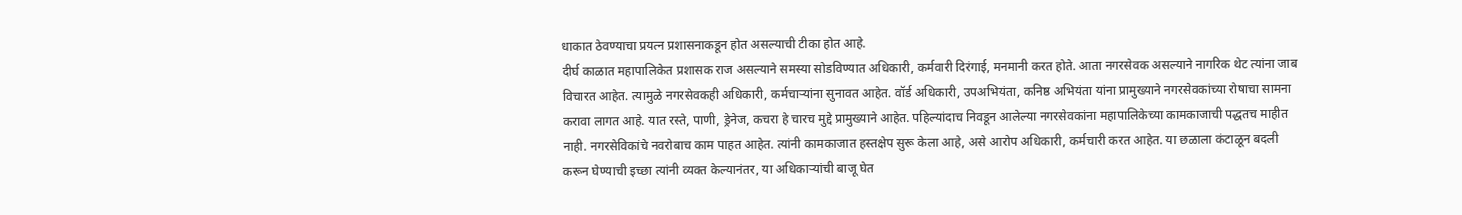धाकात ठेवण्याचा प्रयत्न प्रशासनाकडून होत असल्याची टीका होत आहे.
दीर्घ काळात महापालिकेत प्रशासक राज असल्याने समस्या सोडविण्यात अधिकारी, कर्मवारी दिरंगाई, मनमानी करत होते. आता नगरसेवक असल्याने नागरिक थेट त्यांना जाब विचारत आहेत. त्यामुळे नगरसेवकही अधिकारी, कर्मचाऱ्यांना सुनावत आहेत. वॉर्ड अधिकारी, उपअभियंता, कनिष्ठ अभियंता यांना प्रामुख्याने नगरसेवकांच्या रोषाचा सामना करावा लागत आहे. यात रस्ते, पाणी, ड्रेनेज, कचरा हे चारच मुद्दे प्रामुख्याने आहेत. पहिल्यांदाच निवडून आलेल्या नगरसेवकांना महापालिकेच्या कामकाजाची पद्धतच माहीत नाही. नगरसेविकांचे नवरोबाच काम पाहत आहेत. त्यांनी कामकाजात हस्तक्षेप सुरू केला आहे, असे आरोप अधिकारी, कर्मचारी करत आहेत. या छळाला कंटाळून बदली करून घेण्याची इच्छा त्यांनी व्यक्त केल्यानंतर, या अधिकाऱ्यांची बाजू घेत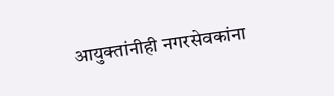आयुक्तांनीही नगरसेवकांना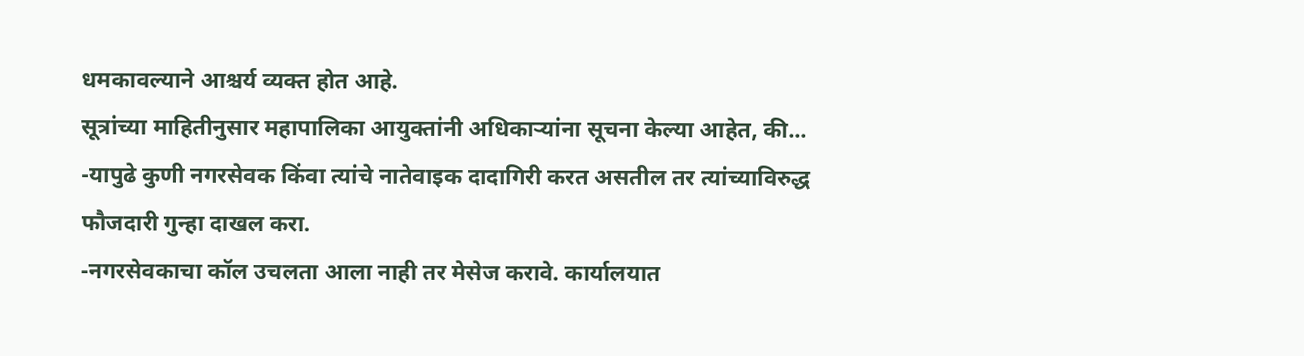धमकावल्याने आश्चर्य व्यक्त होत आहे.
सूत्रांच्या माहितीनुसार महापालिका आयुक्तांनी अधिकाऱ्यांना सूचना केल्या आहेत, की...
-यापुढे कुणी नगरसेवक किंवा त्यांचे नातेवाइक दादागिरी करत असतील तर त्यांच्याविरुद्ध फौजदारी गुन्हा दाखल करा.
-नगरसेवकाचा कॉल उचलता आला नाही तर मेसेज करावे. कार्यालयात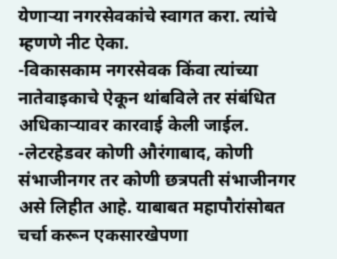येणाऱ्या नगरसेवकांचे स्वागत करा. त्यांचे म्हणणे नीट ऐका.
-विकासकाम नगरसेवक किंवा त्यांच्या नातेवाइकाचे ऐकून थांबविले तर संबंधित अधिकाऱ्यावर कारवाई केली जाईल.
-लेटरहेडवर कोणी औरंगाबाद, कोणी संभाजीनगर तर कोणी छत्रपती संभाजीनगर असे लिहीत आहे. याबाबत महापौरांसोबत चर्चा करून एकसारखेपणा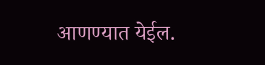आणण्यात येईल.